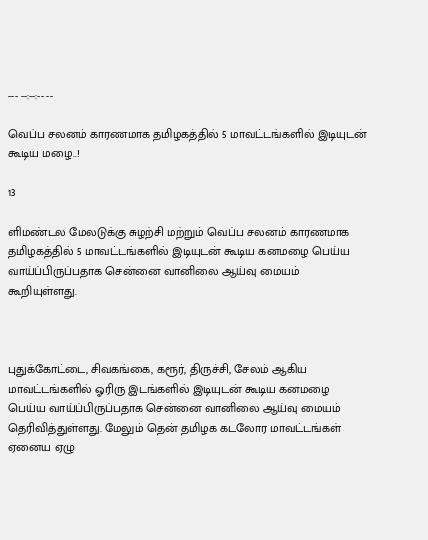--- --:--:-- --

வெப்ப சலனம் காரணமாக தமிழகத்தில் 5 மாவட்டங்களில் இடியுடன் கூடிய மழை..!

13

ளிமண்டல மேலடுக்கு சுழற்சி மற்றும் வெப்ப சலனம் காரணமாக தமிழகத்தில் 5 மாவட்டங்களில் இடியுடன் கூடிய கனமழை பெய்ய வாய்ப்பிருப்பதாக சென்னை வானிலை ஆய்வு மையம் கூறியுள்ளது.



புதுக்கோட்டை, சிவகங்கை, கரூர், திருச்சி, சேலம் ஆகிய மாவட்டங்களில் ஓரிரு இடங்களில் இடியுடன் கூடிய கனமழை பெய்ய வாய்ப்பிருப்பதாக சென்னை வானிலை ஆய்வு மையம் தெரிவித்துள்ளது. மேலும் தென் தமிழக கடலோர மாவட்டங்கள் ஏனைய ஏழு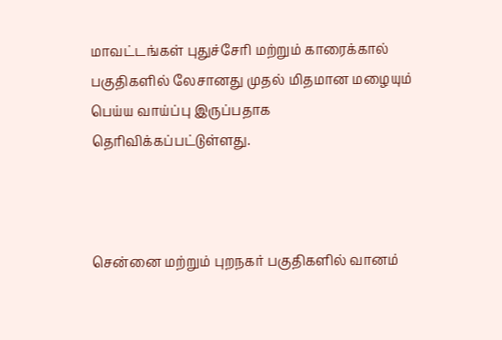மாவட்டங்கள் புதுச்சேரி மற்றும் காரைக்கால் பகுதிகளில் லேசானது முதல் மிதமான மழையும் பெய்ய வாய்ப்பு இருப்பதாக தெரிவிக்கப்பட்டுள்ளது.



சென்னை மற்றும் புறநகர் பகுதிகளில் வானம்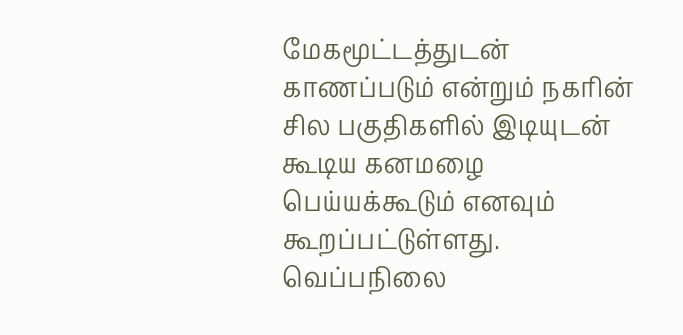மேகமூட்டத்துடன் காணப்படும் என்றும் நகரின் சில பகுதிகளில் இடியுடன் கூடிய கனமழை பெய்யக்கூடும் எனவும் கூறப்பட்டுள்ளது. வெப்பநிலை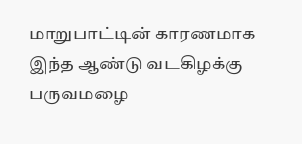மாறுபாட்டின் காரணமாக இந்த ஆண்டு வடகிழக்கு பருவமழை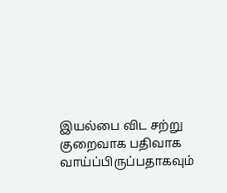இயல்பை விட சற்று குறைவாக பதிவாக வாய்ப்பிருப்பதாகவும்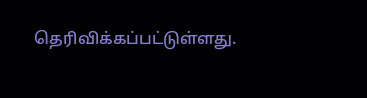தெரிவிக்கப்பட்டுள்ளது.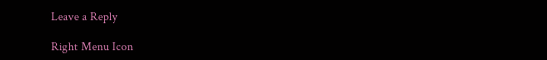Leave a Reply

Right Menu Icon